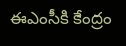ఈఎంసీకి కేంద్రం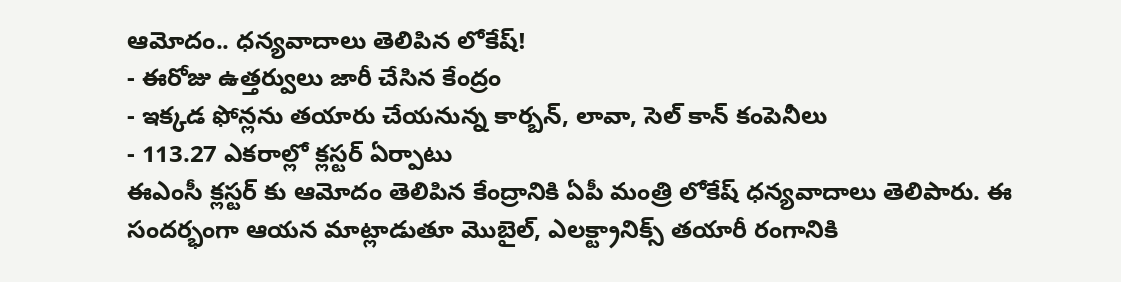ఆమోదం.. ధన్యవాదాలు తెలిపిన లోకేష్!
- ఈరోజు ఉత్తర్వులు జారీ చేసిన కేంద్రం
- ఇక్కడ ఫోన్లను తయారు చేయనున్న కార్బన్, లావా, సెల్ కాన్ కంపెనీలు
- 113.27 ఎకరాల్లో క్లస్టర్ ఏర్పాటు
ఈఎంసీ క్లస్టర్ కు ఆమోదం తెలిపిన కేంద్రానికి ఏపీ మంత్రి లోకేష్ ధన్యవాదాలు తెలిపారు. ఈ సందర్భంగా ఆయన మాట్లాడుతూ మొబైల్, ఎలక్ట్రానిక్స్ తయారీ రంగానికి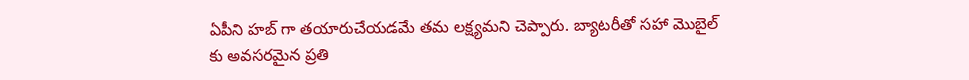ఏపీని హబ్ గా తయారుచేయడమే తమ లక్ష్యమని చెప్పారు. బ్యాటరీతో సహా మొబైల్ కు అవసరమైన ప్రతి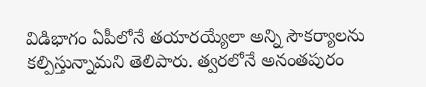విడిభాగం ఏపీలోనే తయారయ్యేలా అన్ని సౌకర్యాలను కల్పిస్తున్నామని తెలిపారు. త్వరలోనే అనంతపురం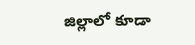జిల్లాలో కూడా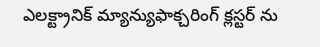ఎలక్ట్రానిక్ మ్యాన్యుఫాక్చరింగ్ క్లస్టర్ ను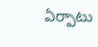ఏర్పాటు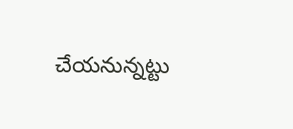చేయనున్నట్టు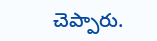చెప్పారు.